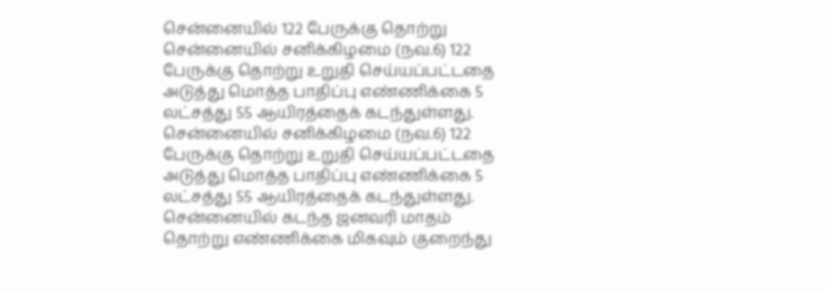சென்னையில் 122 பேருக்கு தொற்று
சென்னையில் சனிக்கிழமை (நவ.6) 122 பேருக்கு தொற்று உறுதி செய்யப்பட்டதை அடுத்து மொத்த பாதிப்பு எண்ணிக்கை 5 லட்சத்து 55 ஆயிரத்தைக் கடந்துள்ளது.
சென்னையில் சனிக்கிழமை (நவ.6) 122 பேருக்கு தொற்று உறுதி செய்யப்பட்டதை அடுத்து மொத்த பாதிப்பு எண்ணிக்கை 5 லட்சத்து 55 ஆயிரத்தைக் கடந்துள்ளது.
சென்னையில் கடந்த ஜனவரி மாதம் தொற்று எண்ணிக்கை மிகவும் குறைந்து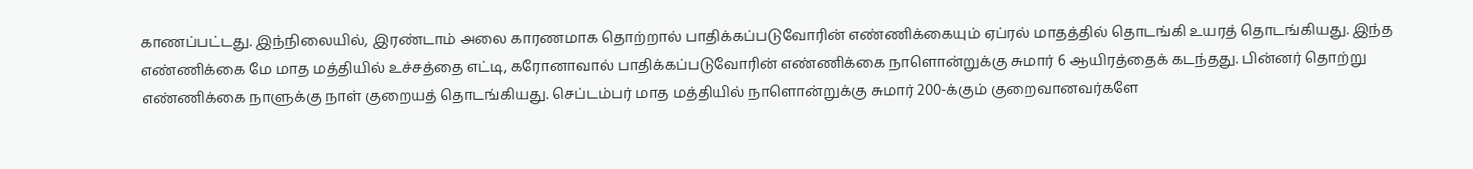காணப்பட்டது. இந்நிலையில், இரண்டாம் அலை காரணமாக தொற்றால் பாதிக்கப்படுவோரின் எண்ணிக்கையும் ஏப்ரல் மாதத்தில் தொடங்கி உயரத் தொடங்கியது. இந்த எண்ணிக்கை மே மாத மத்தியில் உச்சத்தை எட்டி, கரோனாவால் பாதிக்கப்படுவோரின் எண்ணிக்கை நாளொன்றுக்கு சுமார் 6 ஆயிரத்தைக் கடந்தது. பின்னர் தொற்று எண்ணிக்கை நாளுக்கு நாள் குறையத் தொடங்கியது. செப்டம்பர் மாத மத்தியில் நாளொன்றுக்கு சுமார் 200-க்கும் குறைவானவர்களே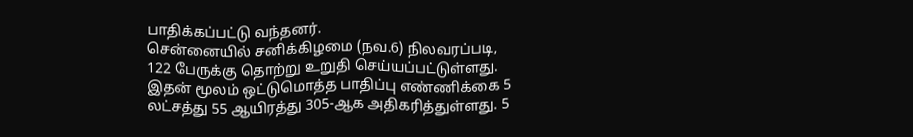பாதிக்கப்பட்டு வந்தனர்.
சென்னையில் சனிக்கிழமை (நவ.6) நிலவரப்படி, 122 பேருக்கு தொற்று உறுதி செய்யப்பட்டுள்ளது. இதன் மூலம் ஒட்டுமொத்த பாதிப்பு எண்ணிக்கை 5 லட்சத்து 55 ஆயிரத்து 305-ஆக அதிகரித்துள்ளது. 5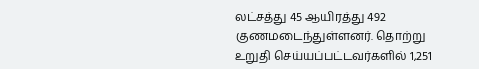லட்சத்து 45 ஆயிரத்து 492 குணமடைந்துள்ளனர். தொற்று உறுதி செய்யப்பட்டவர்களில் 1,251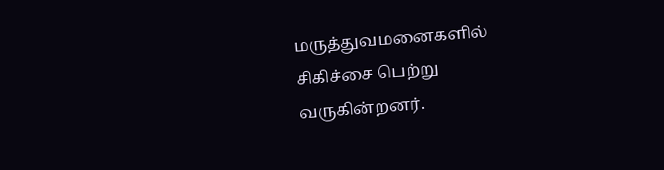மருத்துவமனைகளில் சிகிச்சை பெற்று வருகின்றனர்.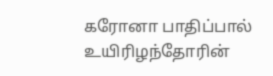கரோனா பாதிப்பால் உயிரிழந்தோரின்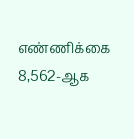எண்ணிக்கை 8,562-ஆக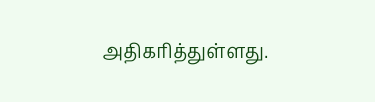அதிகரித்துள்ளது.